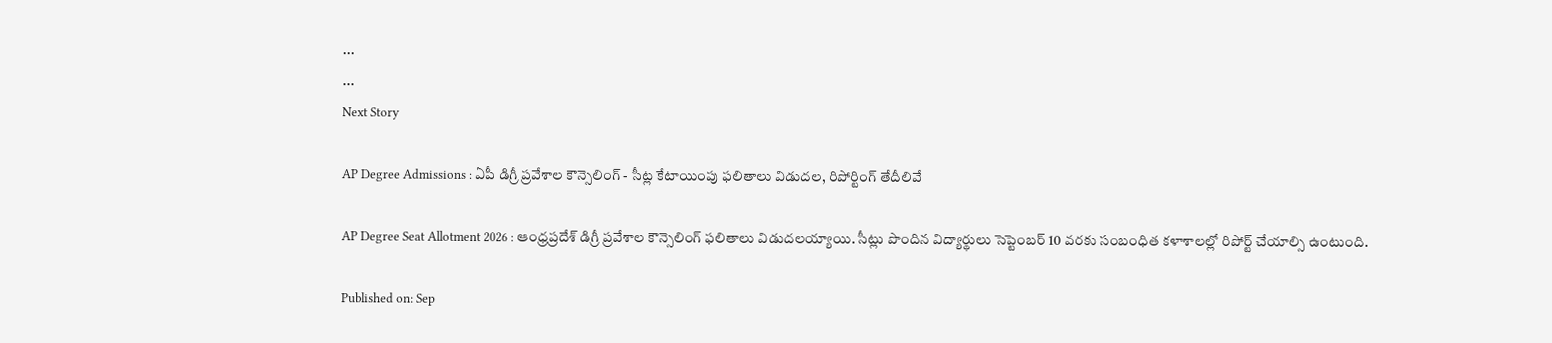...
...
Next Story

AP Degree Admissions : ఏపీ డిగ్రీ ప్రవేశాల కౌన్సెలింగ్ - సీట్ల కేటాయింపు ఫలితాలు విడుదల, రిపోర్టింగ్ తేదీలివే

AP Degree Seat Allotment 2026 : ఆంధ్రప్రదేశ్ డిగ్రీ ప్రవేశాల కౌన్సెలింగ్ ఫలితాలు విడుదలయ్యాయి. సీట్లు పొందిన విద్యార్థులు సెప్టెంబర్ 10 వరకు సంబంధిత కళాశాలల్లో రిపోర్ట్ చేయాల్సి ఉంటుంది.

Published on: Sep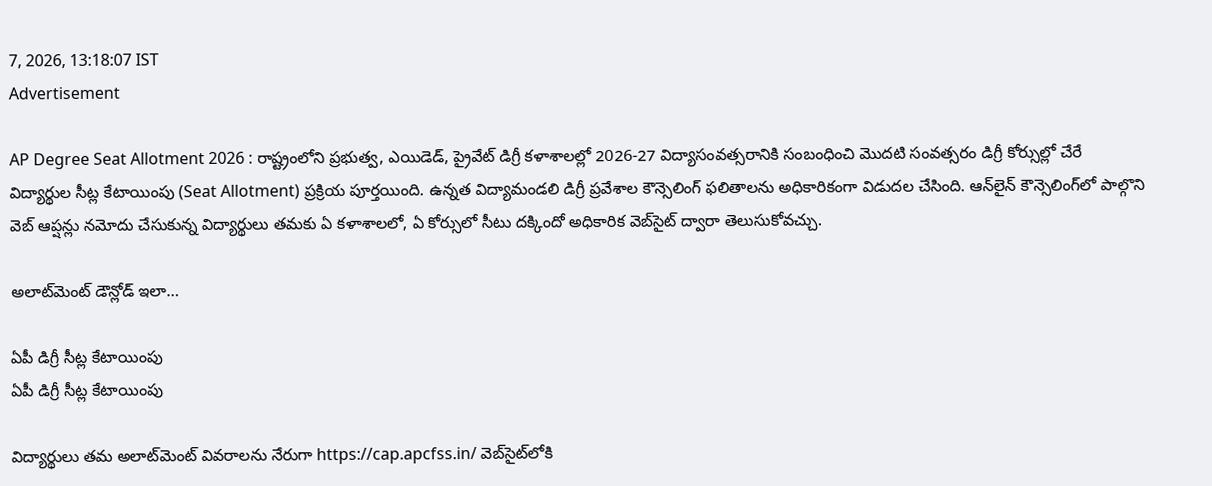7, 2026, 13:18:07 IST
Advertisement

AP Degree Seat Allotment 2026 : రాష్ట్రంలోని ప్రభుత్వ, ఎయిడెడ్, ప్రైవేట్ డిగ్రీ కళాశాలల్లో 2026-27 విద్యాసంవత్సరానికి సంబంధించి మొదటి సంవత్సరం డిగ్రీ కోర్సుల్లో చేరే విద్యార్థుల సీట్ల కేటాయింపు (Seat Allotment) ప్రక్రియ పూర్తయింది. ఉన్నత విద్యామండలి డిగ్రీ ప్రవేశాల కౌన్సెలింగ్ ఫలితాలను అధికారికంగా విడుదల చేసింది. ఆన్‌లైన్ కౌన్సెలింగ్‌లో పాల్గొని వెబ్ ఆప్షన్లు నమోదు చేసుకున్న విద్యార్థులు తమకు ఏ కళాశాలలో, ఏ కోర్సులో సీటు దక్కిందో అధికారిక వెబ్‌సైట్ ద్వారా తెలుసుకోవచ్చు.

అలాట్‌మెంట్ డౌన్లోడ్ ఇలా…

ఏపీ డిగ్రీ సీట్ల కేటాయింపు
ఏపీ డిగ్రీ సీట్ల కేటాయింపు

విద్యార్థులు తమ అలాట్‌మెంట్ వివరాలను నేరుగా https://cap.apcfss.in/ వెబ్‌సైట్‌లోకి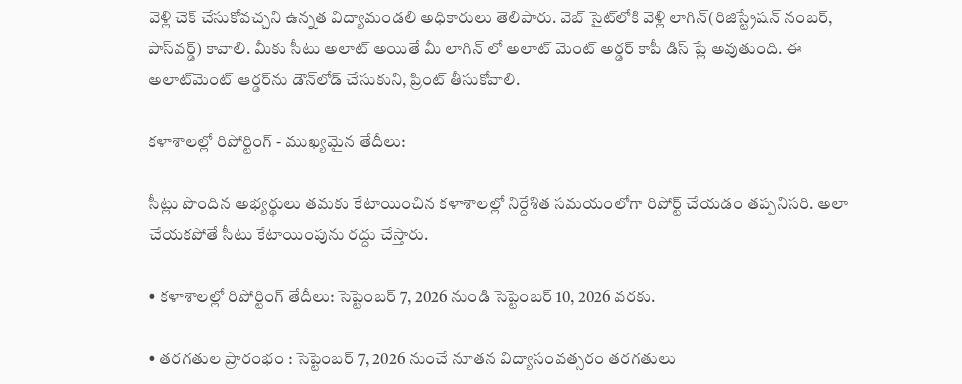వెళ్లి చెక్ చేసుకోవచ్చని ఉన్నత విద్యామండలి అధికారులు తెలిపారు. వెబ్ సైట్‌లోకి వెళ్లి లాగిన్(రిజిస్ట్రేషన్‌ నంబర్‌, పాస్‌వర్డ్‌) కావాలి. మీకు సీటు అలాట్ అయితే మీ లాగిన్ లో అలాట్ మెంట్ అర్డర్ కాపీ డిస్ ప్లే అవుతుంది. ఈ అలాట్‌మెంట్‌ ఆర్డర్‌ను డౌన్‌లోడ్‌ చేసుకుని, ప్రింట్‌ తీసుకోవాలి.

కళాశాలల్లో రిపోర్టింగ్ - ముఖ్యమైన తేదీలు:

సీట్లు పొందిన అభ్యర్థులు తమకు కేటాయించిన కళాశాలల్లో నిర్దేశిత సమయంలోగా రిపోర్ట్ చేయడం తప్పనిసరి. అలా చేయకపోతే సీటు కేటాయింపును రద్దు చేస్తారు.

• కళాశాలల్లో రిపోర్టింగ్ తేదీలు: సెప్టెంబర్ 7, 2026 నుండి సెప్టెంబర్ 10, 2026 వరకు.

• తరగతుల ప్రారంభం : సెప్టెంబర్ 7, 2026 నుంచే నూతన విద్యాసంవత్సరం తరగతులు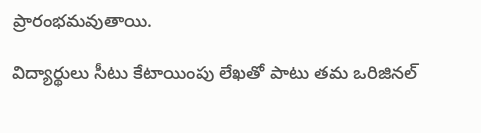ప్రారంభమవుతాయి.

విద్యార్థులు సీటు కేటాయింపు లేఖతో పాటు తమ ఒరిజినల్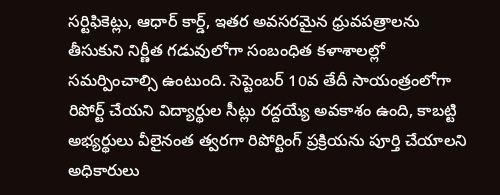సర్టిఫికెట్లు, ఆధార్ కార్డ్, ఇతర అవసరమైన ధ్రువపత్రాలను తీసుకుని నిర్ణీత గడువులోగా సంబంధిత కళాశాలల్లో సమర్పించాల్సి ఉంటుంది. సెప్టెంబర్ 10వ తేదీ సాయంత్రంలోగా రిపోర్ట్ చేయని విద్యార్థుల సీట్లు రద్దయ్యే అవకాశం ఉంది, కాబట్టి అభ్యర్థులు వీలైనంత త్వరగా రిపోర్టింగ్ ప్రక్రియను పూర్తి చేయాలని అధికారులు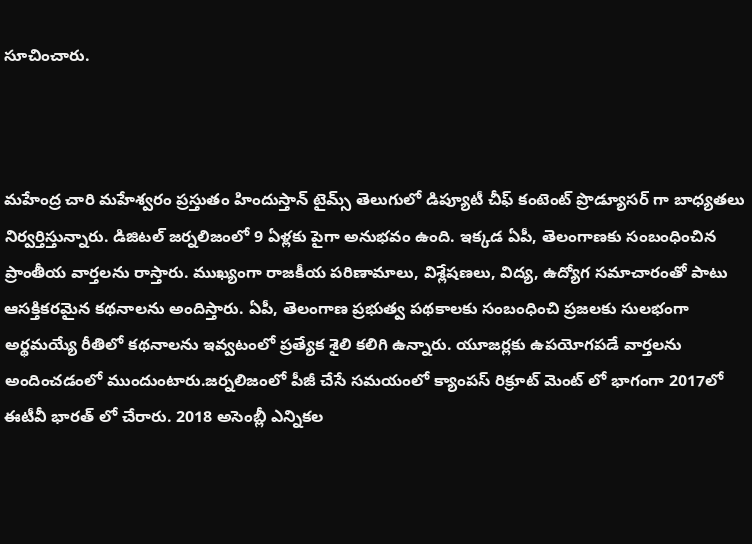సూచించారు.



మహేంద్ర చారి మహేశ్వరం ప్రస్తుతం హిందుస్తాన్ టైమ్స్ తెలుగులో డిప్యూటీ చీఫ్ కంటెంట్ ప్రొడ్యూసర్ గా బాధ్యతలు నిర్వర్తిస్తున్నారు. డిజిటల్ జర్నలిజంలో 9 ఏళ్లకు పైగా అనుభవం ఉంది. ఇక్కడ ఏపీ, తెలంగాణకు సంబంధించిన ప్రాంతీయ వార్తలను రాస్తారు. ముఖ్యంగా రాజకీయ పరిణామాలు, విశ్లేషణలు, విద్య, ఉద్యోగ సమాచారంతో పాటు ఆసక్తికరమైన కథనాలను అందిస్తారు. ఏపీ, తెలంగాణ ప్రభుత్వ పథకాలకు సంబంధించి ప్రజలకు సులభంగా అర్థమయ్యే రీతిలో కథనాలను ఇవ్వటంలో ప్రత్యేక శైలి కలిగి ఉన్నారు. యూజర్లకు ఉపయోగపడే వార్తలను అందించడంలో ముందుంటారు.జర్నలిజంలో పీజీ చేసే సమయంలో క్యాంపస్ రిక్రూట్ మెంట్ లో భాగంగా 2017లో ఈటీవీ భారత్ లో చేరారు. 2018 అసెంబ్లీ ఎన్నికల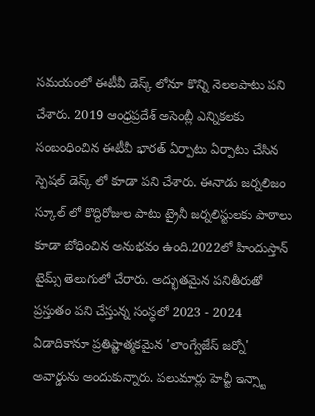సమయంలో ఈటీవీ డెస్క్ లోనూ కొన్ని నెలలపాటు పని చేశారు. 2019 ఆంధ్రప్రదేశ్ అసెంబ్లీ ఎన్నికలకు సంబంధించిన ఈటీవీ భారత్ ఏర్పాటు ఏర్పాటు చేసిన స్పెషల్ డెస్క్ లో కూడా పని చేశారు. ఈనాడు జర్నలిజం స్కూల్ లో కొద్దిరోజుల పాటు ట్రైనీ జర్నలిస్టులకు పాఠాలు కూడా బోధించిన అనుభవం ఉంది.2022లో హిందుస్తాన్ టైమ్స్ తెలుగులో చేరారు. అద్భుతమైన పనితీరుతో ప్రస్తుతం పని చేస్తున్న సంస్థలో 2023 - 2024 ఏడాదికానూ ప్రతిష్టాత్మకమైన 'లాంగ్వేజేస్ జర్నో' అవార్డును అందుకున్నారు. పలుమార్లు హెచ్టీ ఇన్స్టా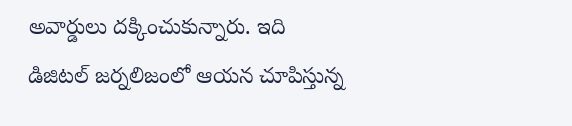అవార్డులు దక్కించుకున్నారు. ఇది డిజిటల్ జర్నలిజంలో ఆయన చూపిస్తున్న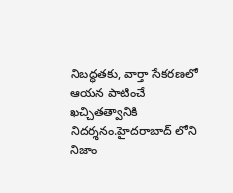నిబద్ధతకు, వార్తా సేకరణలో ఆయన పాటించే ఖచ్చితత్వానికి నిదర్శనం.హైదరాబాద్ లోని నిజాం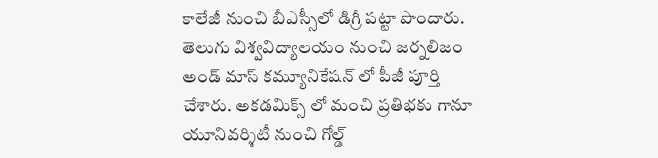కాలేజీ నుంచి బీఎస్సీలో డిగ్రీ పట్టా పొందారు. తెలుగు విశ్వవిద్యాలయం నుంచి జర్నలిజం అండ్ మాస్ కమ్యూనికేషన్ లో పీజీ పూర్తి చేశారు. అకడమిక్స్ లో మంచి ప్రతిభకు గానూ యూనివర్శిటీ నుంచి గోల్డ్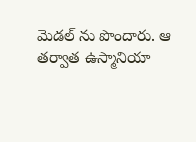మెడల్ ను పొందారు. ఆ తర్వాత ఉస్మానియా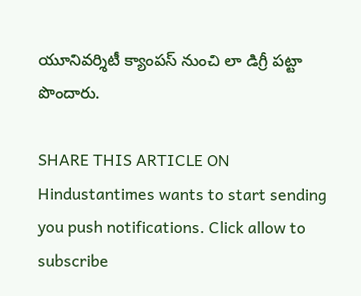యూనివర్శిటీ క్యాంపస్ నుంచి లా డిగ్రీ పట్టా పొందారు.

SHARE THIS ARTICLE ON
Hindustantimes wants to start sending you push notifications. Click allow to subscribe